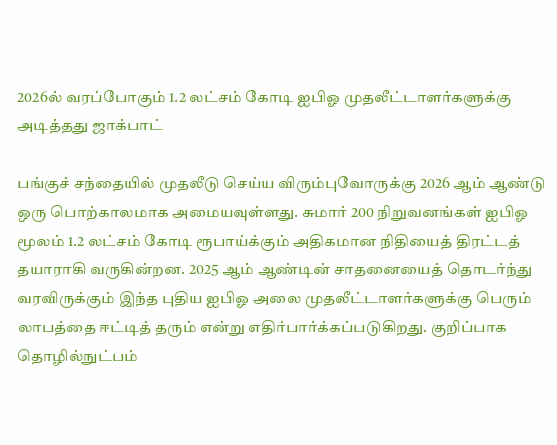2026ல் வரப்போகும் 1.2 லட்சம் கோடி ஐபிஓ முதலீட்டாளர்களுக்கு அடித்தது ஜாக்பாட்

பங்குச் சந்தையில் முதலீடு செய்ய விரும்புவோருக்கு 2026 ஆம் ஆண்டு ஒரு பொற்காலமாக அமையவுள்ளது. சுமார் 200 நிறுவனங்கள் ஐபிஓ மூலம் 1.2 லட்சம் கோடி ரூபாய்க்கும் அதிகமான நிதியைத் திரட்டத் தயாராகி வருகின்றன. 2025 ஆம் ஆண்டின் சாதனையைத் தொடர்ந்து வரவிருக்கும் இந்த புதிய ஐபிஓ அலை முதலீட்டாளர்களுக்கு பெரும் லாபத்தை ஈட்டித் தரும் என்று எதிர்பார்க்கப்படுகிறது. குறிப்பாக தொழில்நுட்பம்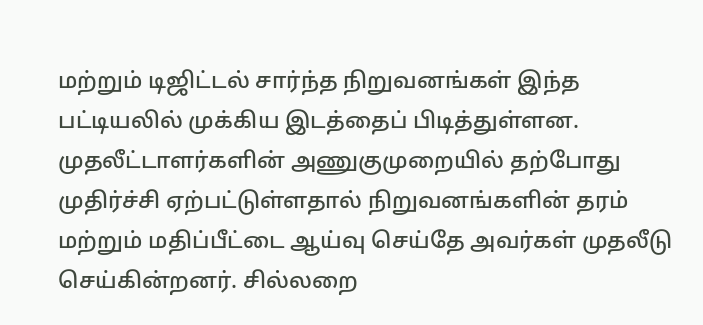மற்றும் டிஜிட்டல் சார்ந்த நிறுவனங்கள் இந்த பட்டியலில் முக்கிய இடத்தைப் பிடித்துள்ளன.
முதலீட்டாளர்களின் அணுகுமுறையில் தற்போது முதிர்ச்சி ஏற்பட்டுள்ளதால் நிறுவனங்களின் தரம் மற்றும் மதிப்பீட்டை ஆய்வு செய்தே அவர்கள் முதலீடு செய்கின்றனர். சில்லறை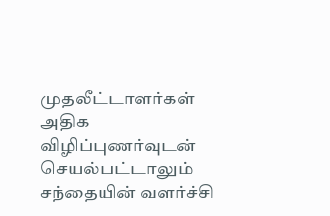முதலீட்டாளர்கள் அதிக விழிப்புணர்வுடன் செயல்பட்டாலும் சந்தையின் வளர்ச்சி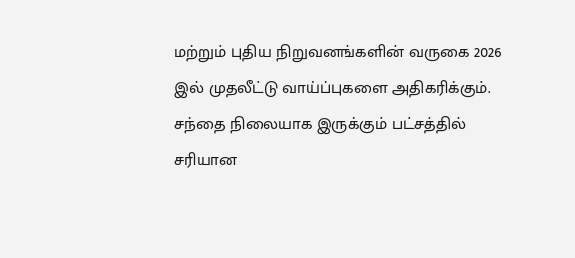மற்றும் புதிய நிறுவனங்களின் வருகை 2026 இல் முதலீட்டு வாய்ப்புகளை அதிகரிக்கும். சந்தை நிலையாக இருக்கும் பட்சத்தில் சரியான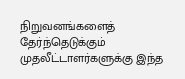நிறுவனங்களைத் தேர்ந்தெடுக்கும் முதலீட்டாளர்களுக்கு இந்த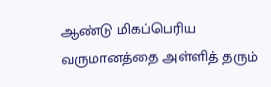ஆண்டு மிகப்பெரிய வருமானத்தை அள்ளித் தரும்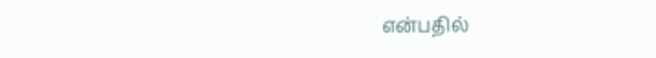என்பதில்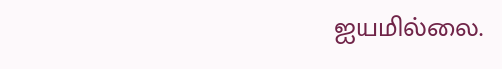ஐயமில்லை.